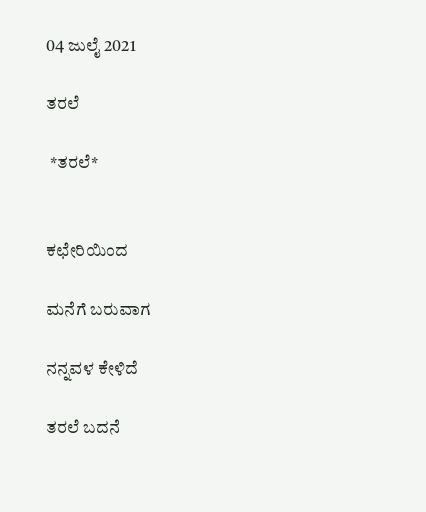04 ಜುಲೈ 2021

ತರಲೆ

 *ತರಲೆ*


ಕಛೇರಿಯಿಂದ

ಮನೆಗೆ ಬರುವಾಗ

ನನ್ನವಳ ಕೇಳಿದೆ

ತರಲೆ ಬದನೆ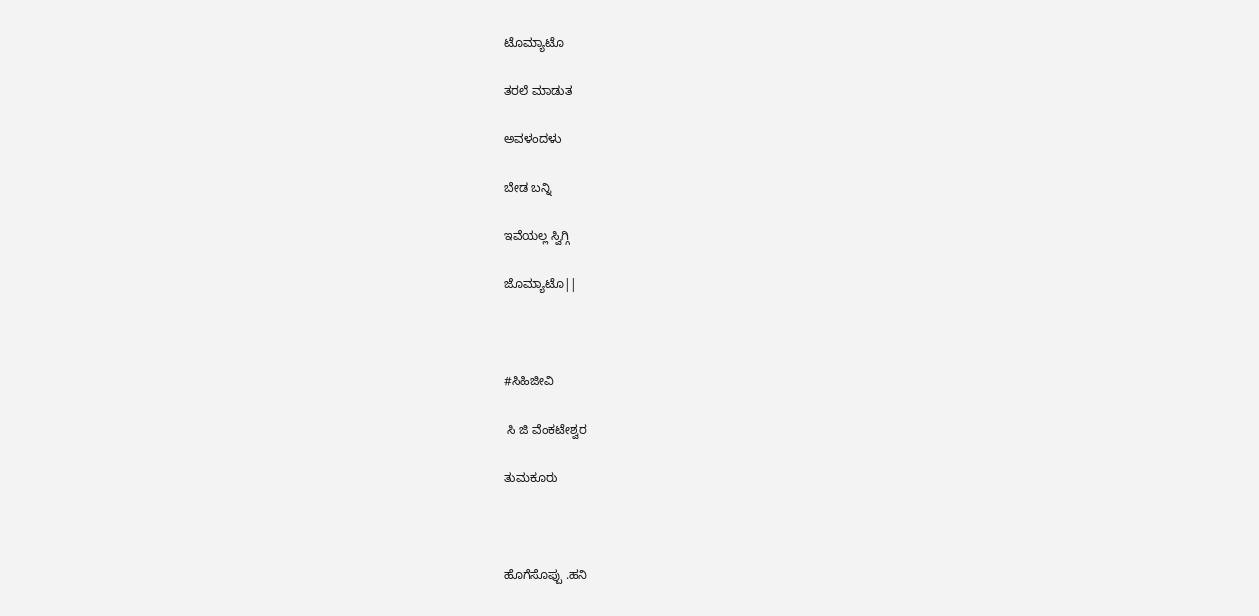ಟೊಮ್ಯಾಟೊ

ತರಲೆ ಮಾಡುತ

ಅವಳಂದಳು

ಬೇಡ ಬನ್ನಿ

ಇವೆಯಲ್ಲ ಸ್ವಿಗ್ಗಿ

ಜೊಮ್ಯಾಟೊ||



#ಸಿಹಿಜೀವಿ

 ಸಿ ಜಿ ವೆಂಕಟೇಶ್ವರ

ತುಮಕೂರು



ಹೊಗೆಸೊಪ್ಪು .ಹನಿ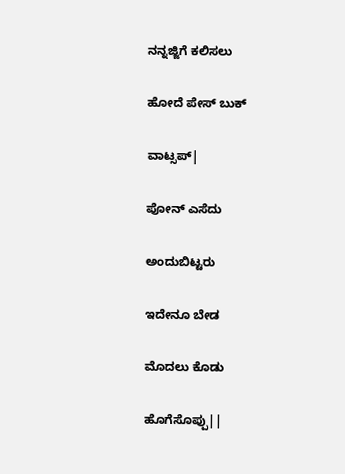ನನ್ನಜ್ಜಿಗೆ ಕಲಿಸಲು

ಹೋದೆ ಪೇಸ್ ಬುಕ್

ವಾಟ್ಸಪ್|

ಪೋನ್ ಎಸೆದು

ಅಂದುಬಿಟ್ಟರು

ಇದೇನೂ ಬೇಡ

ಮೊದಲು ಕೊಡು

ಹೊಗೆಸೊಪ್ಪು||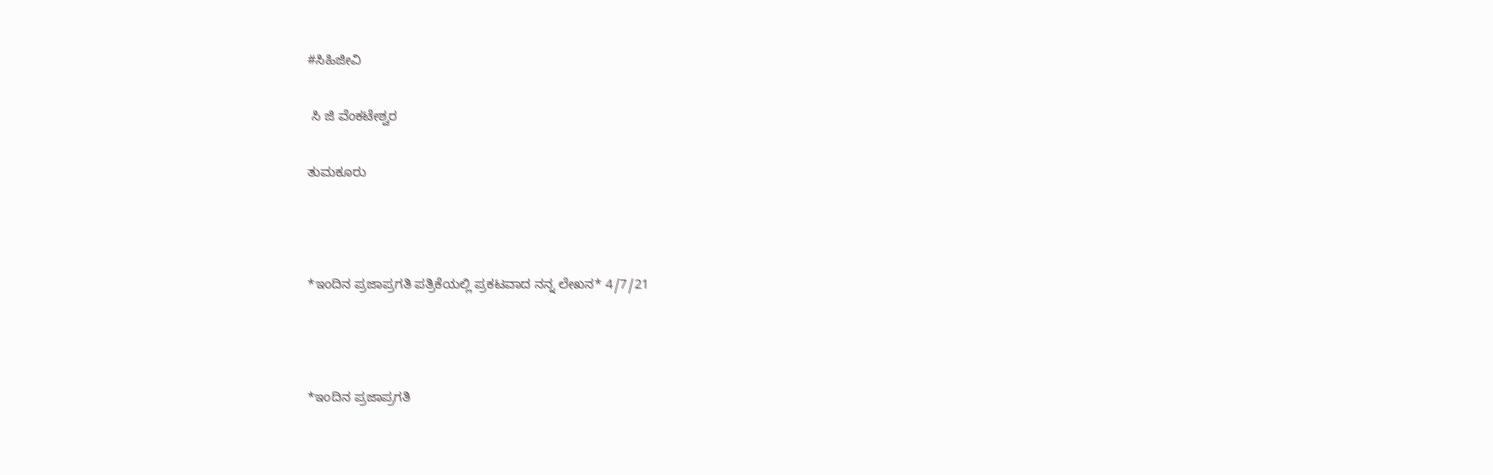#ಸಿಹಿಜೀವಿ

 ಸಿ ಜಿ ವೆಂಕಟೇಶ್ವರ

ತುಮಕೂರು



*ಇಂದಿನ ಪ್ರಜಾಪ್ರಗತಿ ಪತ್ರಿಕೆಯಲ್ಲಿ ಪ್ರಕಟವಾದ ನನ್ನ ಲೇಖನ* 4/7/21



*ಇಂದಿನ ಪ್ರಜಾಪ್ರಗತಿ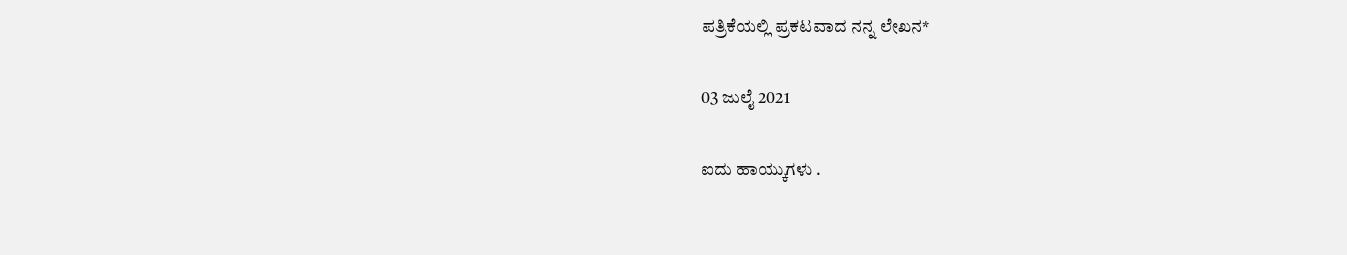ಪತ್ರಿಕೆಯಲ್ಲಿ ಪ್ರಕಟವಾದ ನನ್ನ ಲೇಖನ*

03 ಜುಲೈ 2021

ಐದು ಹಾಯ್ಕುಗಳು .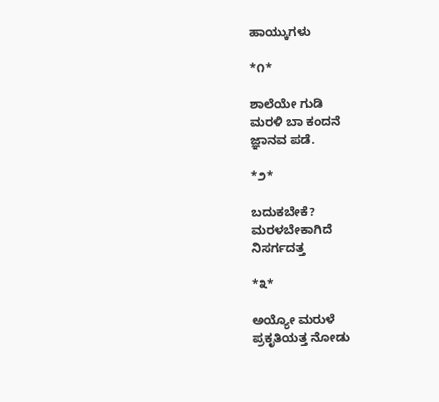ಹಾಯ್ಕುಗಳು

*೧*

ಶಾಲೆಯೇ ಗುಡಿ
ಮರಳಿ ಬಾ ಕಂದನೆ
ಜ್ಞಾನವ ಪಡೆ.

*೨*

ಬದುಕಬೇಕೆ?
ಮರಳಬೇಕಾಗಿದೆ
ನಿಸರ್ಗದತ್ತ

*೩*

ಅಯ್ಯೋ ಮರುಳೆ
ಪ್ರಕೃತಿಯತ್ತ ನೋಡು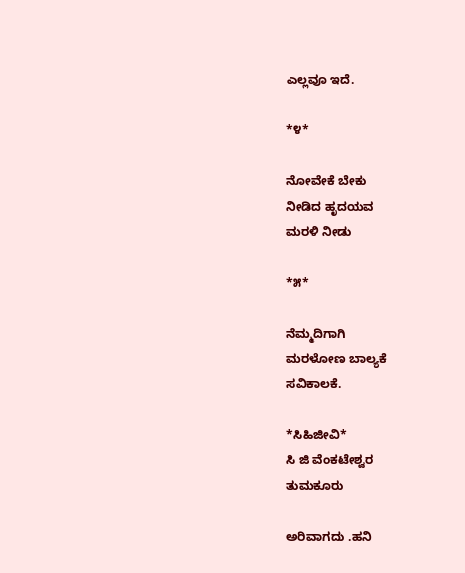ಎಲ್ಲವೂ ಇದೆ.

*೪*

ನೋವೇಕೆ ಬೇಕು
ನೀಡಿದ ಹೃದಯವ
ಮರಳಿ ನೀಡು

*೫*

ನೆಮ್ಮದಿಗಾಗಿ
ಮರಳೋಣ ಬಾಲ್ಯಕೆ
ಸವಿಕಾಲಕೆ.

*ಸಿಹಿಜೀವಿ*
ಸಿ ಜಿ ವೆಂಕಟೇಶ್ವರ
ತುಮಕೂರು

ಅರಿವಾಗದು .ಹನಿ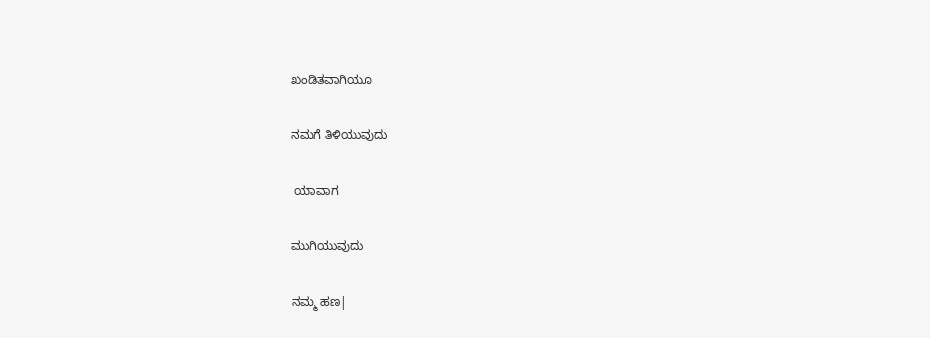ಖಂಡಿತವಾಗಿಯೂ

ನಮಗೆ ತಿಳಿಯುವುದು

 ಯಾವಾಗ

ಮುಗಿಯುವುದು

ನಮ್ಮ ಹಣ|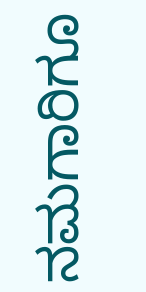ನಮಗಾರಿಗೂ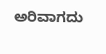ಅರಿವಾಗದು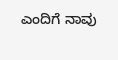ಎಂದಿಗೆ ನಾವು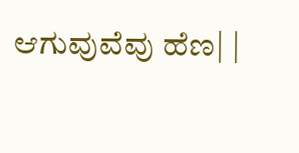ಆಗುವುವೆವು ಹೆಣ| |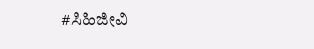#ಸಿಹಿಜೀವಿ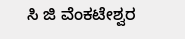ಸಿ ಜಿ ವೆಂಕಟೇಶ್ವರ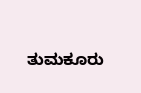ತುಮಕೂರು